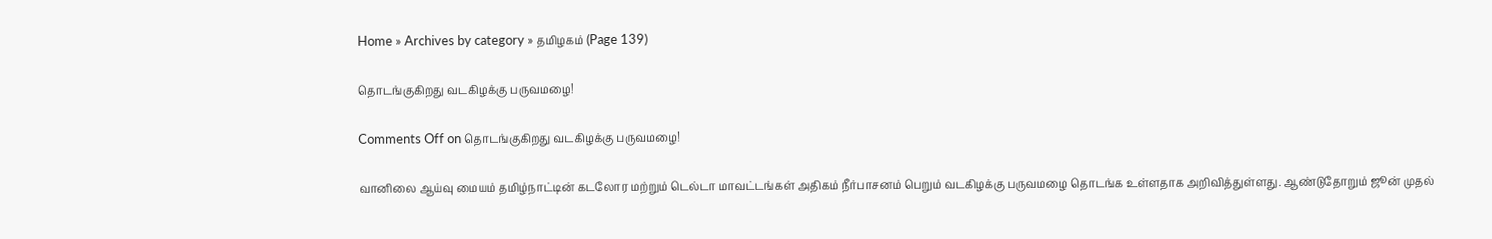Home » Archives by category » தமிழகம் (Page 139)

தொடங்குகிறது வடகிழக்கு பருவமழை!

Comments Off on தொடங்குகிறது வடகிழக்கு பருவமழை!

வானிலை ஆய்வு மையம் தமிழ்நாட்டின் கடலோர மற்றும் டெல்டா மாவட்டங்கள் அதிகம் நீர்பாசனம் பெறும் வடகிழக்கு பருவமழை தொடங்க உள்ளதாக அறிவித்துள்ளது. ஆண்டுதோறும் ஜூன் முதல்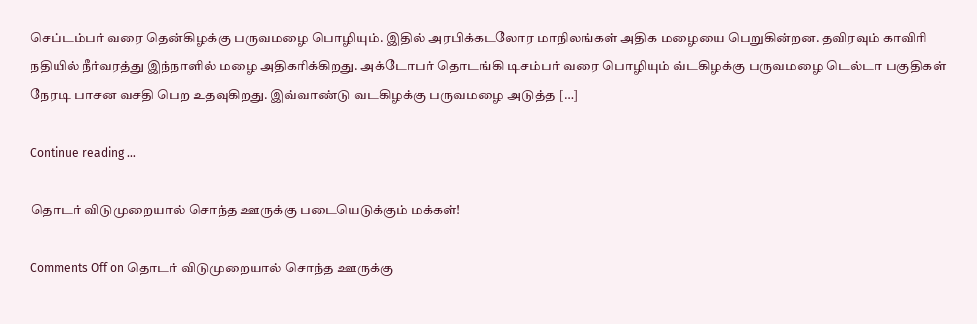செப்டம்பர் வரை தென்கிழக்கு பருவமழை பொழியும். இதில் அரபிக்கடலோர மாநிலங்கள் அதிக மழையை பெறுகின்றன. தவிரவும் காவிரி நதியில் நீர்வரத்து இந்நாளில் மழை அதிகரிக்கிறது. அக்டோபர் தொடங்கி டிசம்பர் வரை பொழியும் வ்டகிழக்கு பருவமழை டெல்டா பகுதிகள் நேரடி பாசன வசதி பெற உதவுகிறது. இவ்வாண்டு வடகிழக்கு பருவமழை அடுத்த […]

Continue reading …

தொடர் விடுமுறையால் சொந்த ஊருக்கு படையெடுக்கும் மக்கள்!

Comments Off on தொடர் விடுமுறையால் சொந்த ஊருக்கு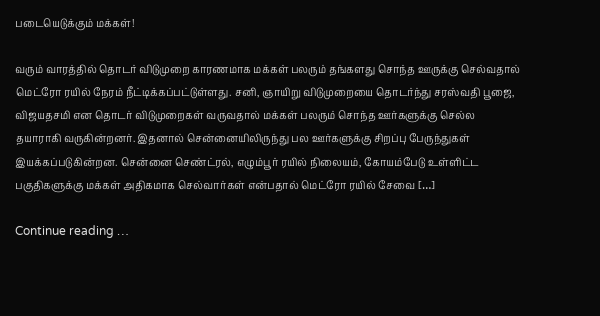படையெடுக்கும் மக்கள்!

வரும் வாரத்தில் தொடர் விடுமுறை காரணமாக மக்கள் பலரும் தங்களது சொந்த ஊருக்கு செல்வதால் மெட்ரோ ரயில் நேரம் நீட்டிக்கப்பட்டுள்ளது. சனி, ஞாயிறு விடுமுறையை தொடர்ந்து சரஸ்வதி பூஜை, விஜயதசமி என தொடர் விடுமுறைகள் வருவதால் மக்கள் பலரும் சொந்த ஊர்களுக்கு செல்ல தயாராகி வருகின்றனர். இதனால் சென்னையிலிருந்து பல ஊர்களுக்கு சிறப்பு பேருந்துகள் இயக்கப்படுகின்றன. சென்னை செண்ட்ரல், எழும்பூர் ரயில் நிலையம், கோயம்பேடு உள்ளிட்ட பகுதிகளுக்கு மக்கள் அதிகமாக செல்வார்கள் என்பதால் மெட்ரோ ரயில் சேவை […]

Continue reading …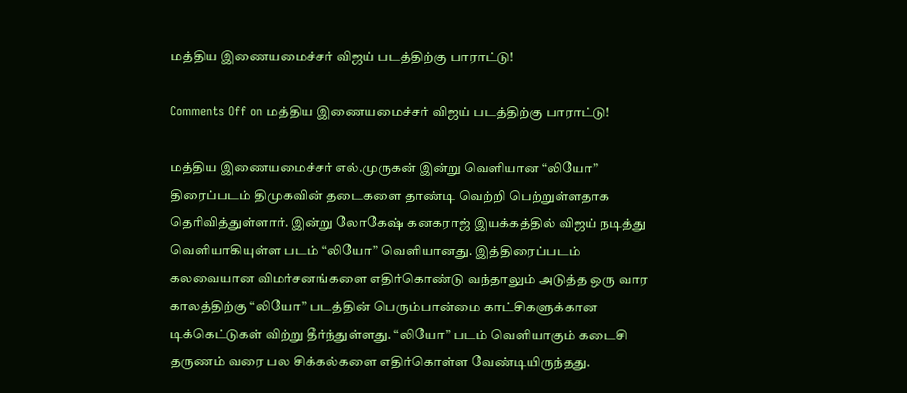மத்திய இணையமைச்சர் விஜய் படத்திற்கு பாராட்டு!

Comments Off on மத்திய இணையமைச்சர் விஜய் படத்திற்கு பாராட்டு!

மத்திய இணையமைச்சர் எல்.முருகன் இன்று வெளியான “லியோ” திரைப்படம் திமுகவின் தடைகளை தாண்டி வெற்றி பெற்றுள்ளதாக தெரிவித்துள்ளார். இன்று லோகேஷ் கனகராஜ் இயக்கத்தில் விஜய் நடித்து வெளியாகியுள்ள படம் “லியோ” வெளியானது. இத்திரைப்படம் கலவையான விமர்சனங்களை எதிர்கொண்டு வந்தாலும் அடுத்த ஒரு வார காலத்திற்கு “லியோ” படத்தின் பெரும்பான்மை காட்சிகளுக்கான டிக்கெட்டுகள் விற்று தீர்ந்துள்ளது. “லியோ” படம் வெளியாகும் கடைசி தருணம் வரை பல சிக்கல்களை எதிர்கொள்ள வேண்டியிருந்தது.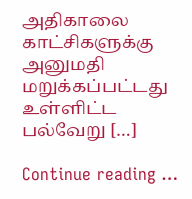அதிகாலை காட்சிகளுக்கு அனுமதி மறுக்கப்பட்டது உள்ளிட்ட பல்வேறு […]

Continue reading …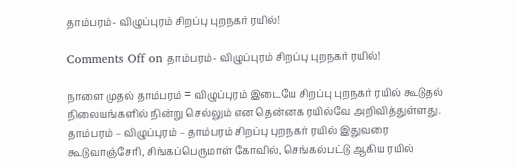தாம்பரம்- விழுப்புரம் சிறப்பு புறநகர் ரயில்!

Comments Off on தாம்பரம்- விழுப்புரம் சிறப்பு புறநகர் ரயில்!

நாளை முதல் தாம்பரம் = விழுப்புரம் இடையே சிறப்பு புறநகர் ரயில் கூடுதல் நிலையங்களில் நின்று செல்லும் என தென்னக ரயில்வே அறிவித்துள்ளது. தாம்பரம் – விழுப்புரம் – தாம்பரம் சிறப்பு புறநகர் ரயில் இதுவரை கூடுவாஞ்சேரி, சிங்கப்பெருமாள் கோவில், செங்கல்பட்டு ஆகிய ரயில்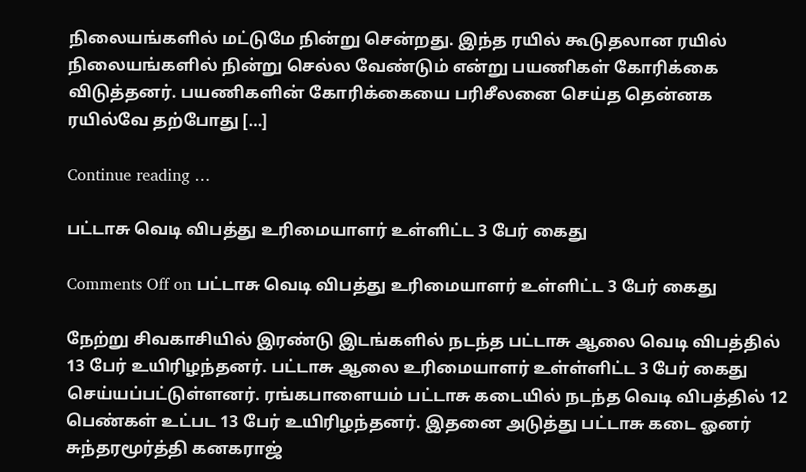நிலையங்களில் மட்டுமே நின்று சென்றது. இந்த ரயில் கூடுதலான ரயில் நிலையங்களில் நின்று செல்ல வேண்டும் என்று பயணிகள் கோரிக்கை விடுத்தனர். பயணிகளின் கோரிக்கையை பரிசீலனை செய்த தென்னக ரயில்வே தற்போது […]

Continue reading …

பட்டாசு வெடி விபத்து உரிமையாளர் உள்ளிட்ட 3 பேர் கைது

Comments Off on பட்டாசு வெடி விபத்து உரிமையாளர் உள்ளிட்ட 3 பேர் கைது

நேற்று சிவகாசியில் இரண்டு இடங்களில் நடந்த பட்டாசு ஆலை வெடி விபத்தில் 13 பேர் உயிரிழந்தனர். பட்டாசு ஆலை உரிமையாளர் உள்ள்ளிட்ட 3 பேர் கைது செய்யப்பட்டுள்ளனர். ரங்கபாளையம் பட்டாசு கடையில் நடந்த வெடி விபத்தில் 12 பெண்கள் உட்பட 13 பேர் உயிரிழந்தனர். இதனை அடுத்து பட்டாசு கடை ஓனர் சுந்தரமூர்த்தி கனகராஜ்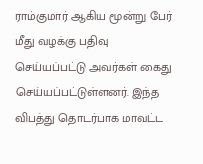ராம்குமார் ஆகிய மூன்று பேர் மீது வழக்கு பதிவு செய்யப்பட்டு அவர்கள் கைது செய்யப்பட்டுள்ளனர். இந்த விபத்து தொடர்பாக மாவட்ட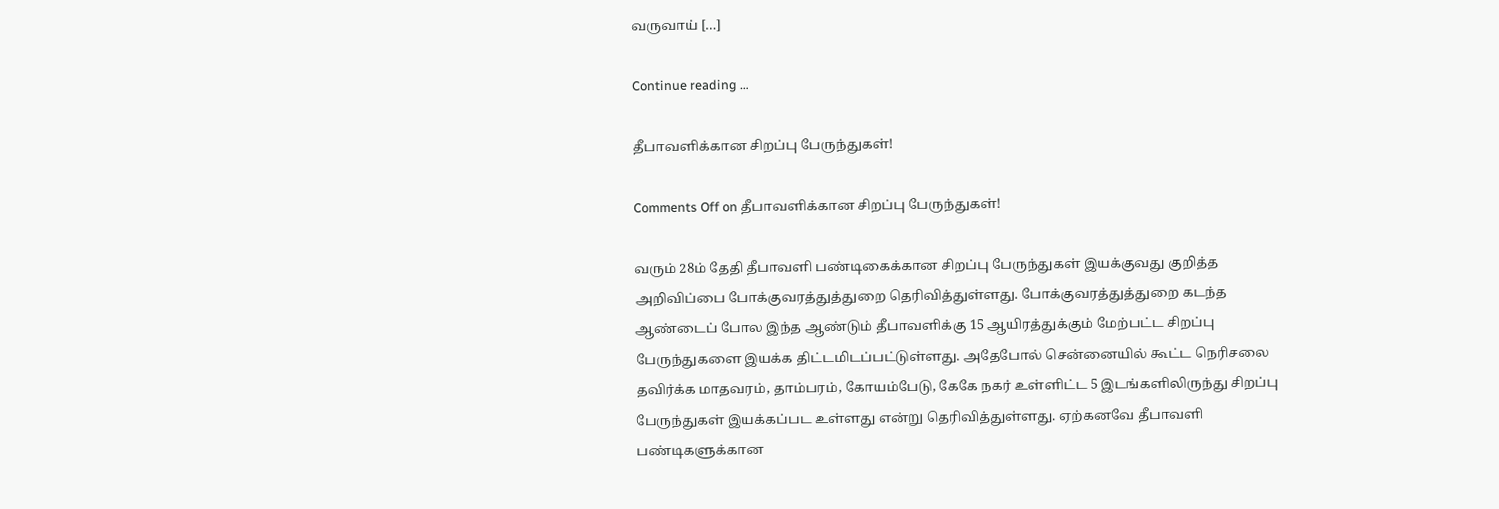வருவாய் […]

Continue reading …

தீபாவளிக்கான சிறப்பு பேருந்துகள்!

Comments Off on தீபாவளிக்கான சிறப்பு பேருந்துகள்!

வரும் 28ம் தேதி தீபாவளி பண்டிகைக்கான சிறப்பு பேருந்துகள் இயக்குவது குறித்த அறிவிப்பை போக்குவரத்துத்துறை தெரிவித்துள்ளது. போக்குவரத்துத்துறை கடந்த ஆண்டைப் போல இந்த ஆண்டும் தீபாவளிக்கு 15 ஆயிரத்துக்கும் மேற்பட்ட சிறப்பு பேருந்துகளை இயக்க திட்டமிடப்பட்டுள்ளது. அதேபோல் சென்னையில் கூட்ட நெரிசலை தவிர்க்க மாதவரம், தாம்பரம், கோயம்பேடு, கேகே நகர் உள்ளிட்ட 5 இடங்களிலிருந்து சிறப்பு பேருந்துகள் இயக்கப்பட உள்ளது என்று தெரிவித்துள்ளது. ஏற்கனவே தீபாவளி பண்டிகளுக்கான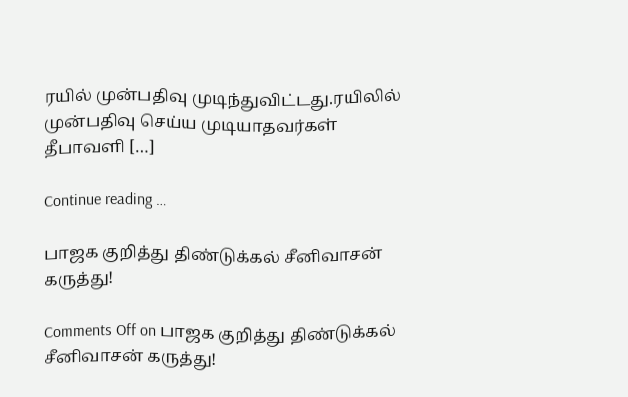ரயில் முன்பதிவு முடிந்துவிட்டது.ரயிலில் முன்பதிவு செய்ய முடியாதவர்கள் தீபாவளி […]

Continue reading …

பாஜக குறித்து திண்டுக்கல் சீனிவாசன் கருத்து!

Comments Off on பாஜக குறித்து திண்டுக்கல் சீனிவாசன் கருத்து!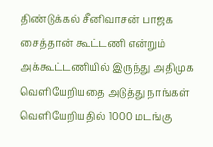திண்டுக்கல் சீனிவாசன் பாஜக சைத்தான் கூட்டணி என்றும் அக்கூட்டணியில் இருந்து அதிமுக வெளியேறியதை அடுத்து நாங்கள் வெளியேறியதில் 1000 மடங்கு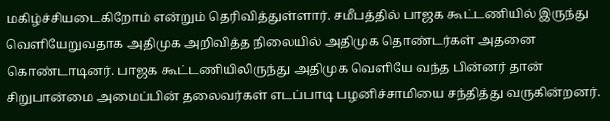மகிழ்ச்சியடைகிறோம் என்றும் தெரிவித்துள்ளார். சமீபத்தில் பாஜக கூட்டணியில் இருந்து வெளியேறுவதாக அதிமுக அறிவித்த நிலையில் அதிமுக தொண்டர்கள் அதனை கொண்டாடினர். பாஜக கூட்டணியிலிருந்து அதிமுக வெளியே வந்த பின்னர் தான் சிறுபான்மை அமைப்பின் தலைவர்கள் எடப்பாடி பழனிச்சாமியை சந்தித்து வருகின்றனர்.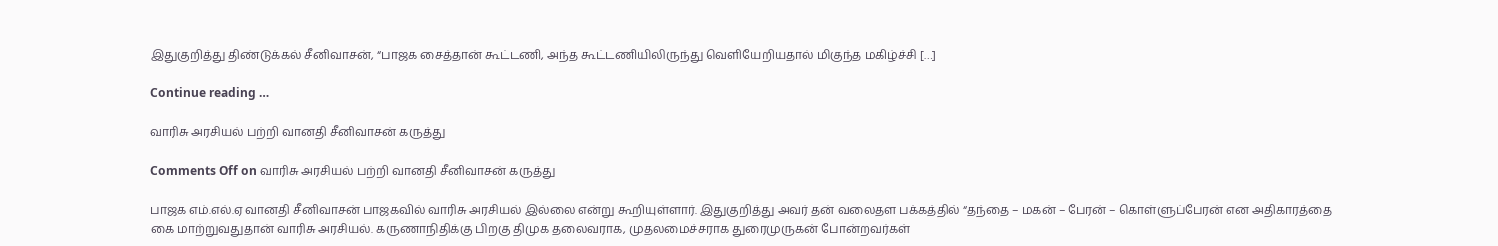இதுகுறித்து திண்டுக்கல் சீனிவாசன், “பாஜக சைத்தான் கூட்டணி, அந்த கூட்டணியிலிருந்து வெளியேறியதால் மிகுந்த மகிழ்ச்சி […]

Continue reading …

வாரிசு அரசியல் பற்றி வானதி சீனிவாசன் கருத்து

Comments Off on வாரிசு அரசியல் பற்றி வானதி சீனிவாசன் கருத்து

பாஜக எம்.எல்.ஏ வானதி சீனிவாசன் பாஜகவில் வாரிசு அரசியல் இல்லை என்று கூறியுள்ளார். இதுகுறித்து அவர் தன் வலைதள பக்கத்தில் “தந்தை – மகன் – பேரன் – கொள்ளுப்பேரன் என அதிகாரத்தை கை மாற்றுவதுதான் வாரிசு அரசியல். கருணாநிதிக்கு பிறகு திமுக தலைவராக, முதலமைச்சராக துரைமுருகன் போன்றவர்கள்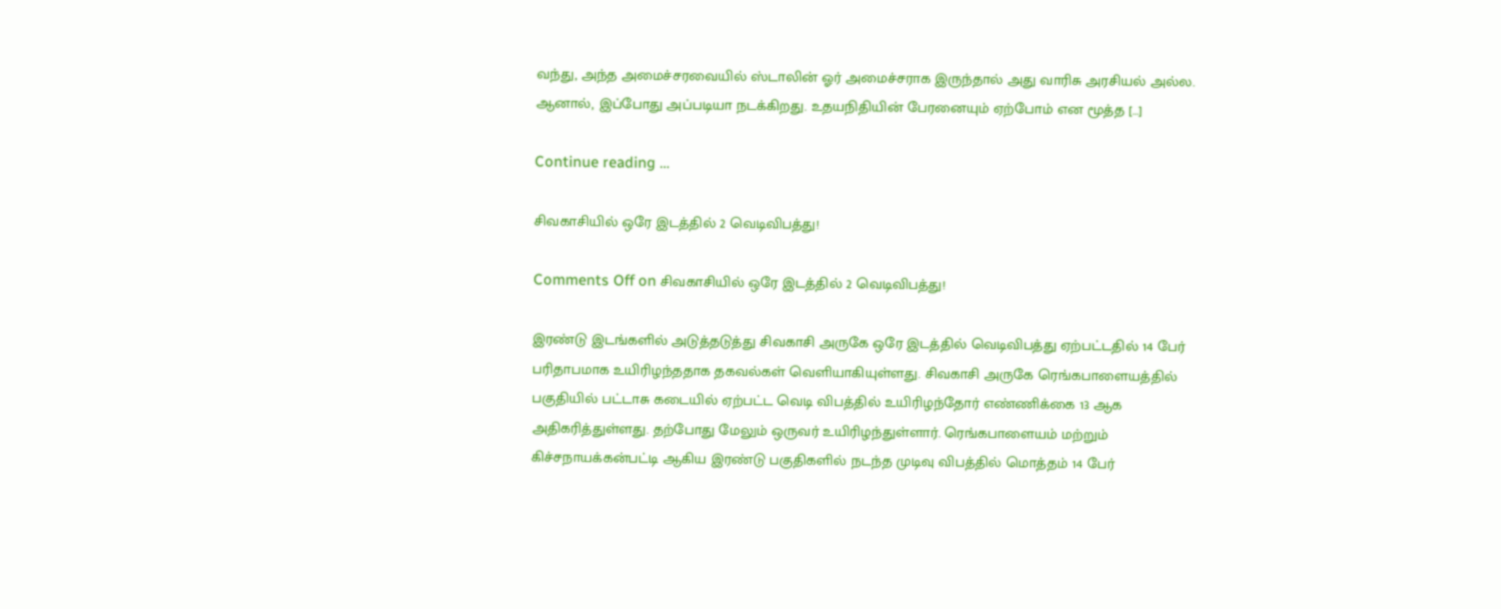வந்து, அந்த அமைச்சரவையில் ஸ்டாலின் ஓர் அமைச்சராக இருந்தால் அது வாரிசு அரசியல் அல்ல. ஆனால், இப்போது அப்படியா நடக்கிறது. உதயநிதியின் பேரனையும் ஏற்போம் என மூத்த […]

Continue reading …

சிவகாசியில் ஒரே இடத்தில் 2 வெடிவிபத்து!

Comments Off on சிவகாசியில் ஒரே இடத்தில் 2 வெடிவிபத்து!

இரண்டு இடங்களில் அடுத்தடுத்து சிவகாசி அருகே ஒரே இடத்தில் வெடிவிபத்து ஏற்பட்டதில் 14 பேர் பரிதாபமாக உயிரிழந்ததாக தகவல்கள் வெளியாகியுள்ளது. சிவகாசி அருகே ரெங்கபாளையத்தில் பகுதியில் பட்டாசு கடையில் ஏற்பட்ட வெடி விபத்தில் உயிரிழந்தோர் எண்ணிக்கை 13 ஆக அதிகரித்துள்ளது. தற்போது மேலும் ஒருவர் உயிரிழந்துள்ளார். ரெங்கபாளையம் மற்றும் கிச்சநாயக்கன்பட்டி ஆகிய இரண்டு பகுதிகளில் நடந்த முடிவு விபத்தில் மொத்தம் 14 பேர்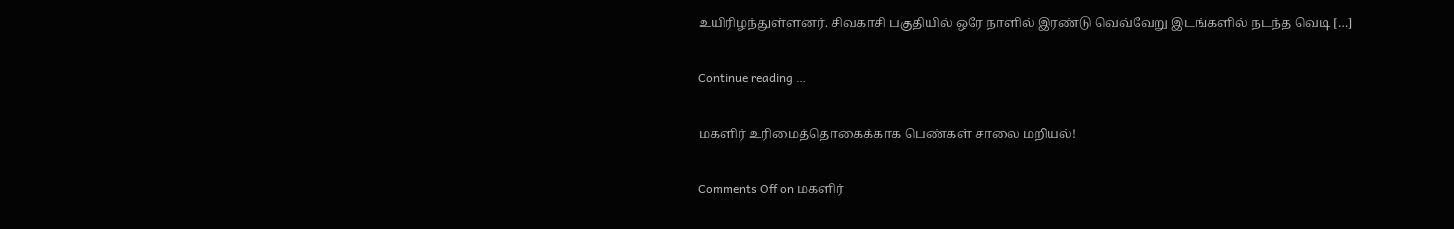உயிரிழந்துள்ளனர். சிவகாசி பகுதியில் ஒரே நாளில் இரண்டு வெவ்வேறு இடங்களில் நடந்த வெடி […]

Continue reading …

மகளிர் உரிமைத்தொகைக்காக பெண்கள் சாலை மறியல்!

Comments Off on மகளிர்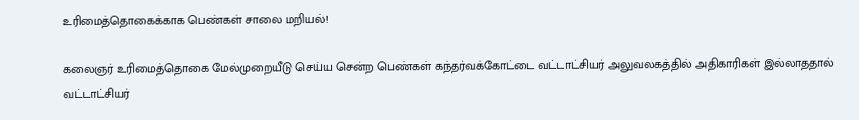உரிமைத்தொகைக்காக பெண்கள் சாலை மறியல்!

கலைஞர் உரிமைத்தொகை மேல்முறையீடு செய்ய சென்ற பெண்கள் கந்தர்வக்கோட்டை வட்டாட்சியர் அலுவலகத்தில் அதிகாரிகள் இல்லாததால் வட்டாட்சியர்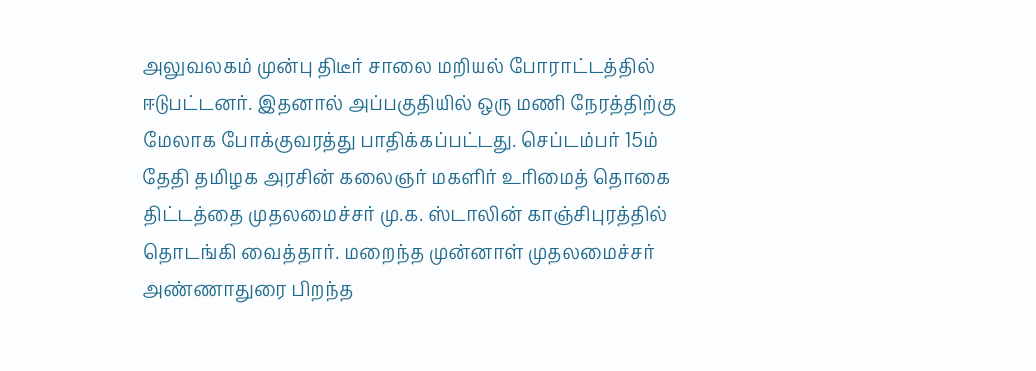அலுவலகம் முன்பு திடீர் சாலை மறியல் போராட்டத்தில் ஈடுபட்டனர். இதனால் அப்பகுதியில் ஒரு மணி நேரத்திற்கு மேலாக போக்குவரத்து பாதிக்கப்பட்டது. செப்டம்பர் 15ம் தேதி தமிழக அரசின் கலைஞர் மகளிர் உரிமைத் தொகை திட்டத்தை முதலமைச்சர் மு.க. ஸ்டாலின் காஞ்சிபுரத்தில் தொடங்கி வைத்தார். மறைந்த முன்னாள் முதலமைச்சர் அண்ணாதுரை பிறந்த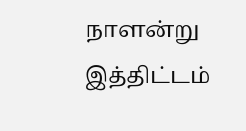நாளன்று இத்திட்டம்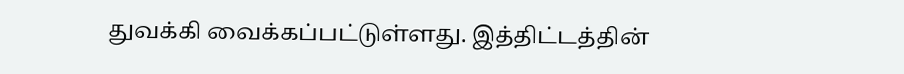துவக்கி வைக்கப்பட்டுள்ளது. இத்திட்டத்தின்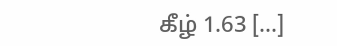கீழ் 1.63 […]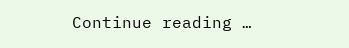Continue reading …